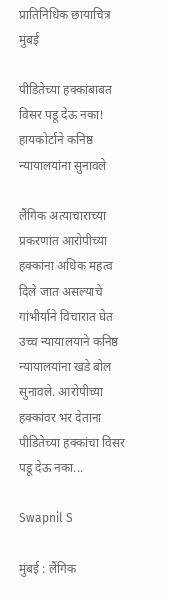प्रातिनिधिक छायाचित्र
मुंबई

पीडितेच्या हक्कांबाबत विसर पडू देऊ नका! हायकोर्टाने कनिष्ठ न्यायालयांना सुनावले

लैंगिक अत्याचाराच्या प्रकरणांत आरोपीच्या हक्कांना अधिक महत्व दिले जात असल्याचे गांभीर्याने विचारात घेत उच्च न्यायालयाने कनिष्ठ न्यायालयांना खडे बोल सुनावले. आरोपीच्या हक्कांवर भर देताना पीडितेच्या हक्कांचा विसर पडू देऊ नका...

Swapnil S

मुंबई : लैंगिक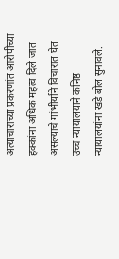अत्याचाराच्या प्रकरणांत आरोपीच्या हक्कांना अधिक महत्व दिले जात असल्याचे गांभीर्याने विचारात घेत उच्च न्यायालयाने कनिष्ठ न्यायालयांना खडे बोल सुनावले.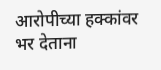आरोपीच्या हक्कांवर भर देताना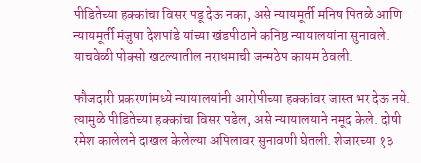पीडितेच्या हक्कांचा विसर पडू देऊ नका, असे न्यायमूर्ती मनिष पितळे आणि न्यायमूर्ती मंजुषा देशपांडे यांच्या खंडपीठाने कनिष्ठ न्यायालयांना सुनावले. याचवेळी पोक्सो खटल्यातील नराधमाची जन्मठेप कायम ठेवली.

फौजदारी प्रकरणांमध्ये न्यायालयांनी आरोपीच्या हक्कांवर जास्त भर देऊ नये. त्यामुळे पीडितेच्या हक्कांचा विसर पडेल, असे न्यायालयाने नमूद केले. दोषी रमेश कालेलने दाखल केलेल्या अपिलावर सुनावणी घेतली. शेजारच्या १३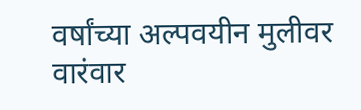वर्षांच्या अल्पवयीन मुलीवर वारंवार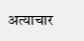अत्याचार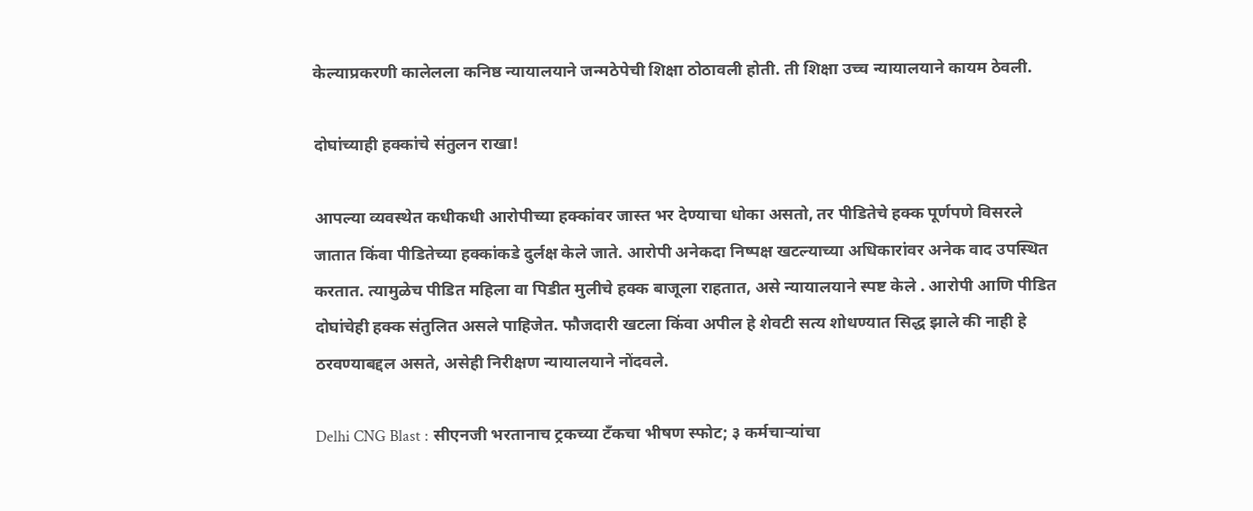केल्याप्रकरणी कालेलला कनिष्ठ न्यायालयाने जन्मठेपेची शिक्षा ठोठावली होती. ती शिक्षा उच्च न्यायालयाने कायम ठेवली.

दोघांच्याही हक्कांचे संतुलन राखा!

आपल्या व्यवस्थेत कधीकधी आरोपीच्या हक्कांवर जास्त भर देण्याचा धोका असतो, तर पीडितेचे हक्क पूर्णपणे विसरले जातात किंवा पीडितेच्या हक्कांकडे दुर्लक्ष केले जाते. आरोपी अनेकदा निष्पक्ष खटल्याच्या अधिकारांवर अनेक वाद उपस्थित करतात. त्यामुळेच पीडित महिला वा पिडीत मुलीचे हक्क बाजूला राहतात, असे न्यायालयाने स्पष्ट केले . आरोपी आणि पीडित दोघांचेही हक्क संतुलित असले पाहिजेत. फौजदारी खटला किंवा अपील हे शेवटी सत्य शोधण्यात सिद्ध झाले की नाही हे ठरवण्याबद्दल असते, असेही निरीक्षण न्यायालयाने नोंदवले.

Delhi CNG Blast : सीएनजी भरतानाच ट्रकच्या टँकचा भीषण स्फोट; ३ कर्मचाऱ्यांचा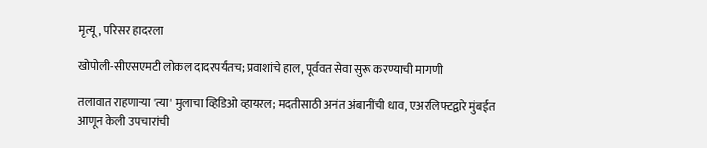मृत्यू, परिसर हादरला

खोपोली-सीएसएमटी लोकल दादरपर्यंतच; प्रवाशांचे हाल, पूर्ववत सेवा सुरू करण्याची मागणी

तलावात राहणाऱ्या 'त्या' मुलाचा व्हिडिओ व्हायरल; मदतीसाठी अनंत अंबानींची धाव, एअरलिफ्टद्वारे मुंबईत आणून केली उपचारांची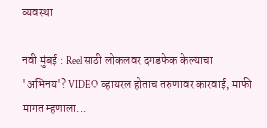व्यवस्था

नवी मुंबई : Reel साठी लोकलवर दगडफेक केल्याचा 'अभिनय'? VIDEO व्हायरल होताच तरुणावर कारवाई, माफी मागत म्हणाला...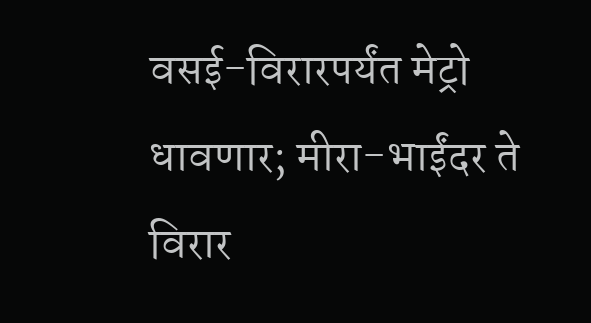वसई-विरारपर्यंत मेट्रो धावणार; मीरा-भाईंदर ते विरार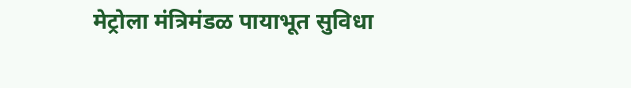मेट्रोला मंत्रिमंडळ पायाभूत सुविधा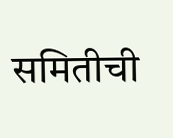समितीची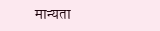मान्यता